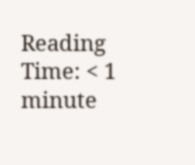Reading Time: < 1 minute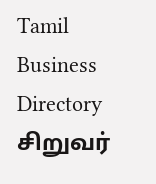Tamil Business Directory
சிறுவர்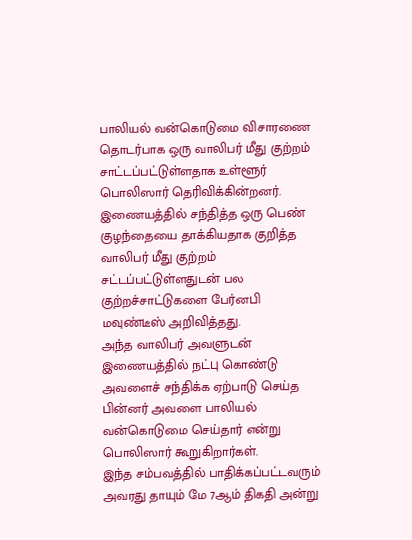பாலியல் வன்கொடுமை விசாரணை தொடர்பாக ஒரு வாலிபர் மீது குற்றம் சாட்டப்பட்டுள்ளதாக உள்ளூர் பொலிஸார் தெரிவிக்கின்றனர்.
இணையத்தில் சந்தித்த ஒரு பெண் குழந்தையை தாக்கியதாக குறித்த வாலிபர் மீது குற்றம் சட்டப்பட்டுள்ளதுடன் பல குற்றச்சாட்டுகளை பேர்னபி மவுண்டீஸ் அறிவித்தது.
அந்த வாலிபர் அவளுடன் இணையத்தில் நட்பு கொண்டு அவளைச் சந்திக்க ஏற்பாடு செய்த பின்னர் அவளை பாலியல் வன்கொடுமை செய்தார் என்று பொலிஸார் கூறுகிறார்கள்.
இந்த சம்பவத்தில் பாதிக்கப்பட்டவரும் அவரது தாயும் மே 7ஆம் திகதி அன்று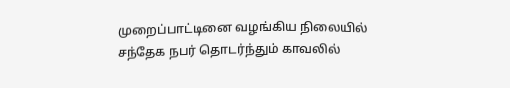முறைப்பாட்டினை வழங்கிய நிலையில் சந்தேக நபர் தொடர்ந்தும் காவலில்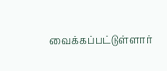வைக்கப்பட்டுள்ளார்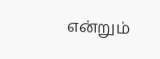என்றும்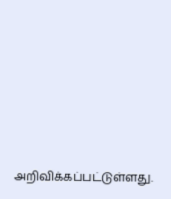அறிவிக்கப்பட்டுள்ளது.